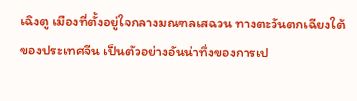เฉิงตู เมืองที่ตั้งอยู่ใจกลางมณฑลเสฉวน ทางตะวันตกเฉียงใต้ของประเทศจีน เป็นตัวอย่างอันน่าทึ่งของการเป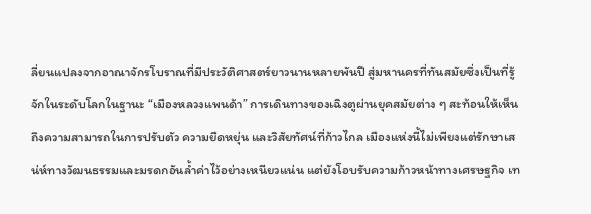ลี่ยนแปลงจากอาณาจักรโบราณที่มีประวัติศาสตร์ยาวนานหลายพันปี สู่มหานครที่ทันสมัยซึ่งเป็นที่รู้จักในระดับโลกในฐานะ “เมืองหลวงแพนด้า” การเดินทางของเฉิงตูผ่านยุคสมัยต่าง ๆ สะท้อนให้เห็นถึงความสามารถในการปรับตัว ความยืดหยุ่น และวิสัยทัศน์ที่ก้าวไกล เมืองแห่งนี้ไม่เพียงแต่รักษาเสน่ห์ทางวัฒนธรรมและมรดกอันล้ำค่าไว้อย่างเหนียวแน่น แต่ยังโอบรับความก้าวหน้าทางเศรษฐกิจ เท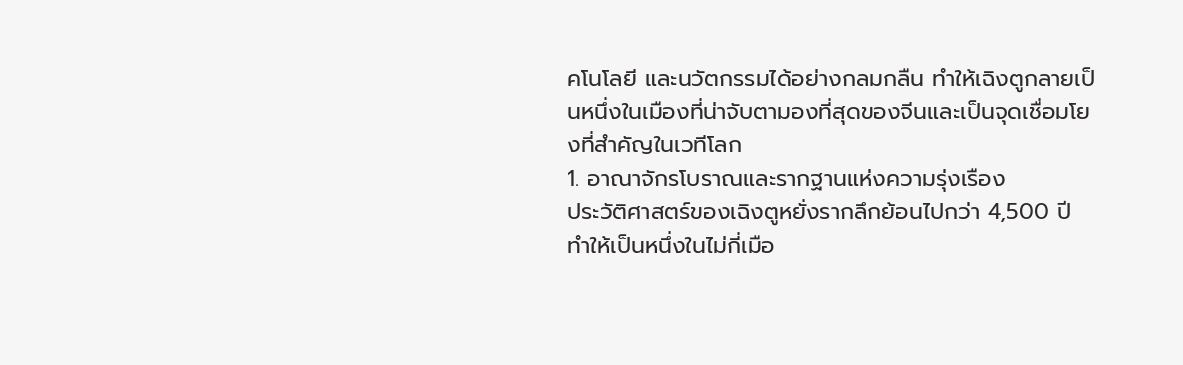คโนโลยี และนวัตกรรมได้อย่างกลมกลืน ทำให้เฉิงตูกลายเป็นหนึ่งในเมืองที่น่าจับตามองที่สุดของจีนและเป็นจุดเชื่อมโยงที่สำคัญในเวทีโลก
1. อาณาจักรโบราณและรากฐานแห่งความรุ่งเรือง
ประวัติศาสตร์ของเฉิงตูหยั่งรากลึกย้อนไปกว่า 4,500 ปี ทำให้เป็นหนึ่งในไม่กี่เมือ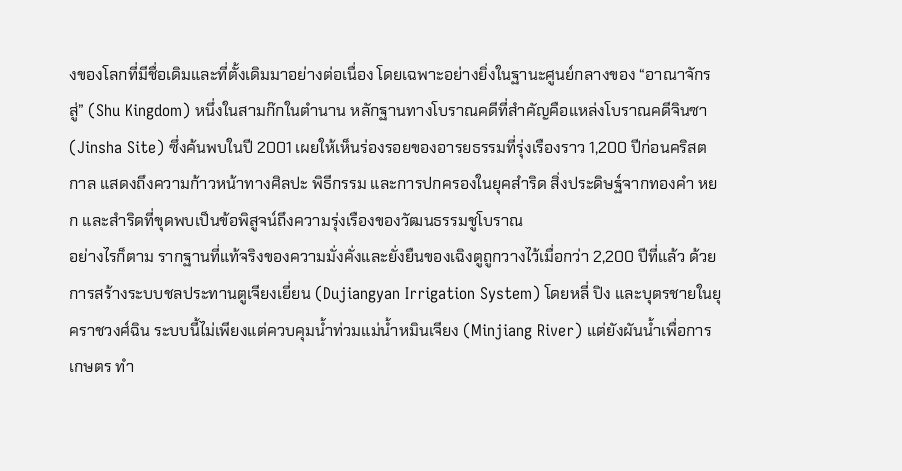งของโลกที่มีชื่อเดิมและที่ตั้งเดิมมาอย่างต่อเนื่อง โดยเฉพาะอย่างยิ่งในฐานะศูนย์กลางของ “อาณาจักรสู่” (Shu Kingdom) หนึ่งในสามก๊กในตำนาน หลักฐานทางโบราณคดีที่สำคัญคือแหล่งโบราณคดีจินซา (Jinsha Site) ซึ่งค้นพบในปี 2001 เผยให้เห็นร่องรอยของอารยธรรมที่รุ่งเรืองราว 1,200 ปีก่อนคริสตกาล แสดงถึงความก้าวหน้าทางศิลปะ พิธีกรรม และการปกครองในยุคสำริด สิ่งประดิษฐ์จากทองคำ หยก และสำริดที่ขุดพบเป็นข้อพิสูจน์ถึงความรุ่งเรืองของวัฒนธรรมชูโบราณ
อย่างไรก็ตาม รากฐานที่แท้จริงของความมั่งคั่งและยั่งยืนของเฉิงตูถูกวางไว้เมื่อกว่า 2,200 ปีที่แล้ว ด้วยการสร้างระบบชลประทานตูเจียงเยี่ยน (Dujiangyan Irrigation System) โดยหลี่ ปิง และบุตรชายในยุคราชวงศ์ฉิน ระบบนี้ไม่เพียงแต่ควบคุมน้ำท่วมแม่น้ำหมินเจียง (Minjiang River) แต่ยังผันน้ำเพื่อการเกษตร ทำ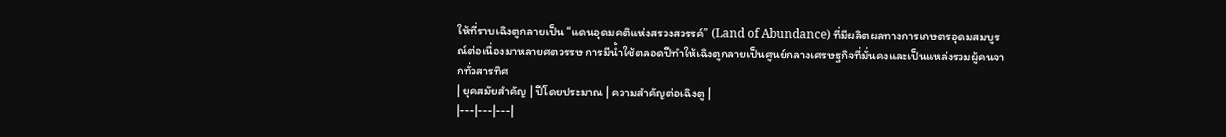ให้ที่ราบเฉิงตูกลายเป็น “แดนอุดมคติแห่งสรวงสวรรค์” (Land of Abundance) ที่มีผลิตผลทางการเกษตรอุดมสมบูรณ์ต่อเนื่องมาหลายศตวรรษ การมีน้ำใช้ตลอดปีทำให้เฉิงตูกลายเป็นศูนย์กลางเศรษฐกิจที่มั่นคงและเป็นแหล่งรวมผู้คนจากทั่วสารทิศ
| ยุคสมัยสำคัญ | ปีโดยประมาณ | ความสำคัญต่อเฉิงตู |
|---|---|---|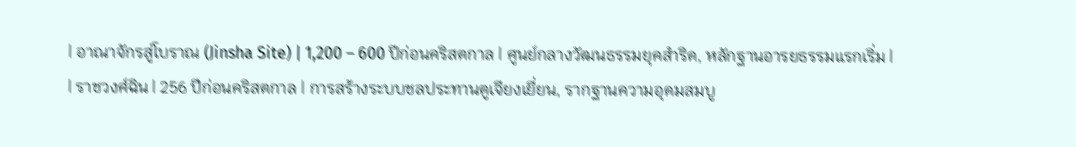| อาณาจักรสู่โบราณ (Jinsha Site) | 1,200 – 600 ปีก่อนคริสตกาล | ศูนย์กลางวัฒนธรรมยุคสำริด, หลักฐานอารยธรรมแรกเริ่ม |
| ราชวงศ์ฉิน | 256 ปีก่อนคริสตกาล | การสร้างระบบชลประทานตูเจียงเยี่ยน, รากฐานความอุดมสมบู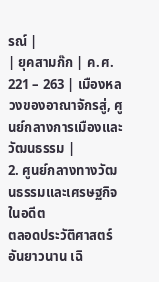รณ์ |
| ยุคสามก๊ก | ค.ศ. 221 – 263 | เมืองหลวงของอาณาจักรสู่, ศูนย์กลางการเมืองและวัฒนธรรม |
2. ศูนย์กลางทางวัฒนธรรมและเศรษฐกิจในอดีต
ตลอดประวัติศาสตร์อันยาวนาน เฉิ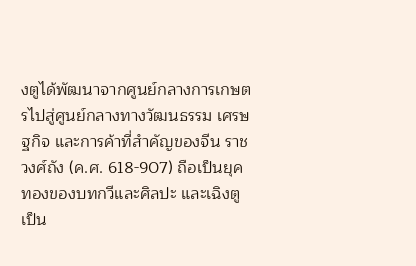งตูได้พัฒนาจากศูนย์กลางการเกษตรไปสู่ศูนย์กลางทางวัฒนธรรม เศรษฐกิจ และการค้าที่สำคัญของจีน ราชวงศ์ถัง (ค.ศ. 618-907) ถือเป็นยุคทองของบทกวีและศิลปะ และเฉิงตูเป็น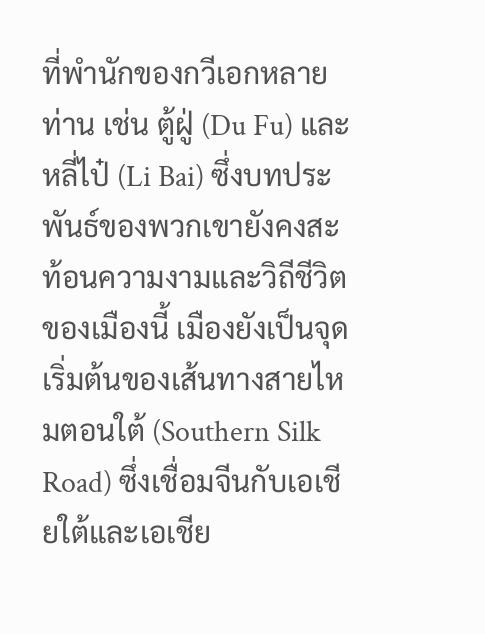ที่พำนักของกวีเอกหลายท่าน เช่น ตู้ฝู่ (Du Fu) และ หลี่ไป๋ (Li Bai) ซึ่งบทประพันธ์ของพวกเขายังคงสะท้อนความงามและวิถีชีวิตของเมืองนี้ เมืองยังเป็นจุดเริ่มต้นของเส้นทางสายไหมตอนใต้ (Southern Silk Road) ซึ่งเชื่อมจีนกับเอเชียใต้และเอเชีย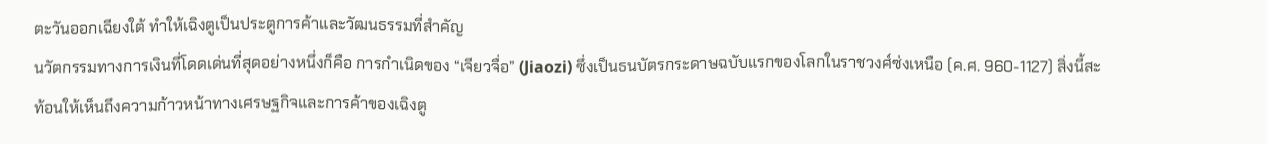ตะวันออกเฉียงใต้ ทำให้เฉิงตูเป็นประตูการค้าและวัฒนธรรมที่สำคัญ
นวัตกรรมทางการเงินที่โดดเด่นที่สุดอย่างหนึ่งก็คือ การกำเนิดของ “เจียวจื่อ” (Jiaozi) ซึ่งเป็นธนบัตรกระดาษฉบับแรกของโลกในราชวงศ์ซ่งเหนือ (ค.ศ. 960-1127) สิ่งนี้สะท้อนให้เห็นถึงความก้าวหน้าทางเศรษฐกิจและการค้าของเฉิงตู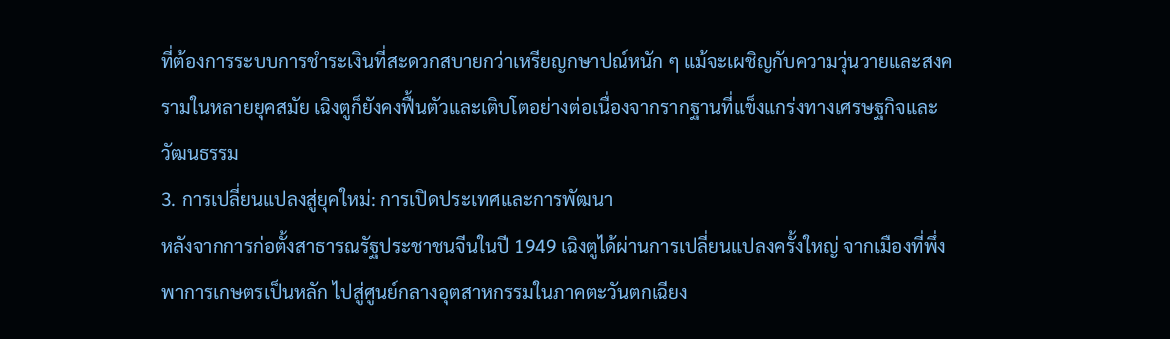ที่ต้องการระบบการชำระเงินที่สะดวกสบายกว่าเหรียญกษาปณ์หนัก ๆ แม้จะเผชิญกับความวุ่นวายและสงครามในหลายยุคสมัย เฉิงตูก็ยังคงฟื้นตัวและเติบโตอย่างต่อเนื่องจากรากฐานที่แข็งแกร่งทางเศรษฐกิจและวัฒนธรรม
3. การเปลี่ยนแปลงสู่ยุคใหม่: การเปิดประเทศและการพัฒนา
หลังจากการก่อตั้งสาธารณรัฐประชาชนจีนในปี 1949 เฉิงตูได้ผ่านการเปลี่ยนแปลงครั้งใหญ่ จากเมืองที่พึ่งพาการเกษตรเป็นหลัก ไปสู่ศูนย์กลางอุตสาหกรรมในภาคตะวันตกเฉียง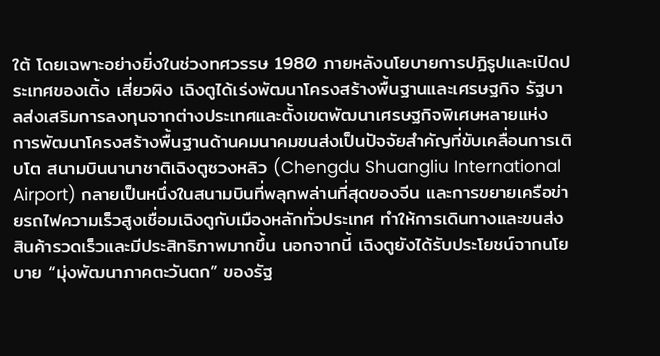ใต้ โดยเฉพาะอย่างยิ่งในช่วงทศวรรษ 1980 ภายหลังนโยบายการปฏิรูปและเปิดประเทศของเติ้ง เสี่ยวผิง เฉิงตูได้เร่งพัฒนาโครงสร้างพื้นฐานและเศรษฐกิจ รัฐบาลส่งเสริมการลงทุนจากต่างประเทศและตั้งเขตพัฒนาเศรษฐกิจพิเศษหลายแห่ง
การพัฒนาโครงสร้างพื้นฐานด้านคมนาคมขนส่งเป็นปัจจัยสำคัญที่ขับเคลื่อนการเติบโต สนามบินนานาชาติเฉิงตูซวงหลิว (Chengdu Shuangliu International Airport) กลายเป็นหนึ่งในสนามบินที่พลุกพล่านที่สุดของจีน และการขยายเครือข่ายรถไฟความเร็วสูงเชื่อมเฉิงตูกับเมืองหลักทั่วประเทศ ทำให้การเดินทางและขนส่งสินค้ารวดเร็วและมีประสิทธิภาพมากขึ้น นอกจากนี้ เฉิงตูยังได้รับประโยชน์จากนโยบาย “มุ่งพัฒนาภาคตะวันตก” ของรัฐ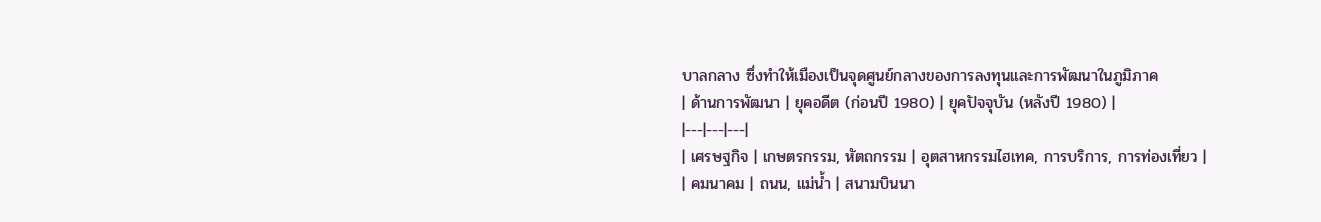บาลกลาง ซึ่งทำให้เมืองเป็นจุดศูนย์กลางของการลงทุนและการพัฒนาในภูมิภาค
| ด้านการพัฒนา | ยุคอดีต (ก่อนปี 1980) | ยุคปัจจุบัน (หลังปี 1980) |
|---|---|---|
| เศรษฐกิจ | เกษตรกรรม, หัตถกรรม | อุตสาหกรรมไฮเทค, การบริการ, การท่องเที่ยว |
| คมนาคม | ถนน, แม่น้ำ | สนามบินนา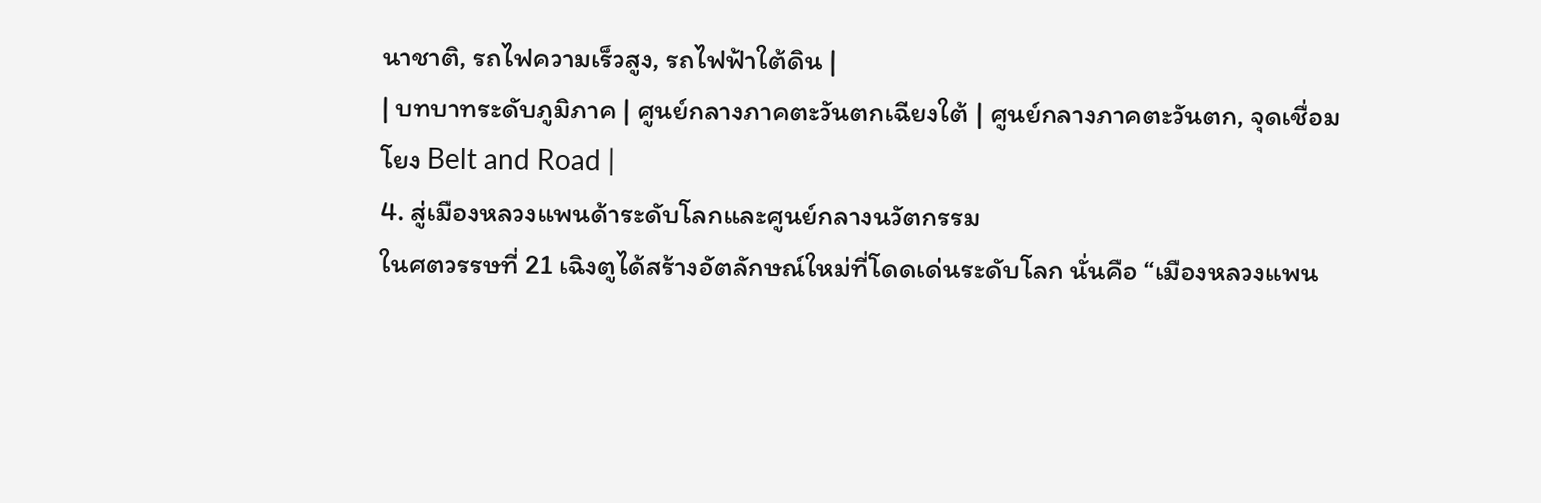นาชาติ, รถไฟความเร็วสูง, รถไฟฟ้าใต้ดิน |
| บทบาทระดับภูมิภาค | ศูนย์กลางภาคตะวันตกเฉียงใต้ | ศูนย์กลางภาคตะวันตก, จุดเชื่อมโยง Belt and Road |
4. สู่เมืองหลวงแพนด้าระดับโลกและศูนย์กลางนวัตกรรม
ในศตวรรษที่ 21 เฉิงตูได้สร้างอัตลักษณ์ใหม่ที่โดดเด่นระดับโลก นั่นคือ “เมืองหลวงแพน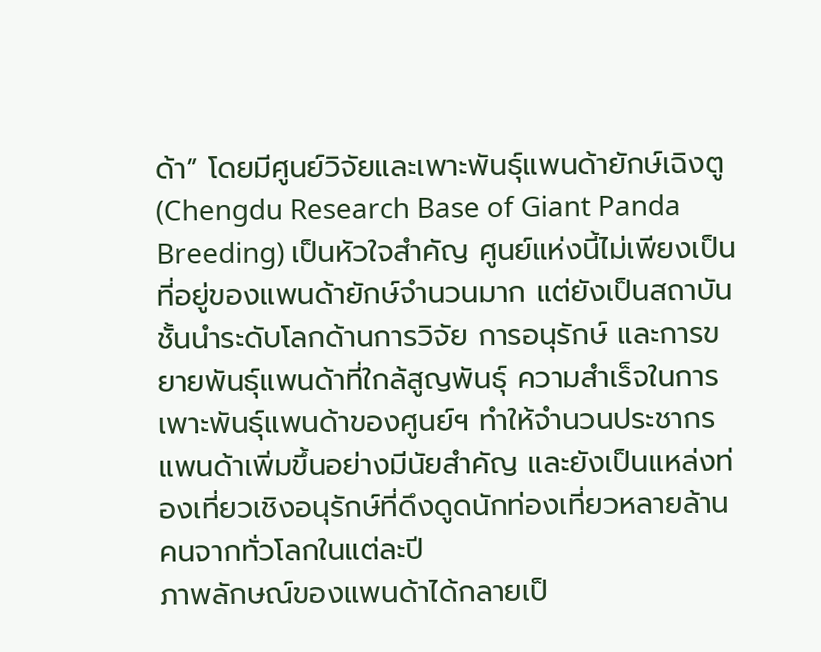ด้า” โดยมีศูนย์วิจัยและเพาะพันธุ์แพนด้ายักษ์เฉิงตู (Chengdu Research Base of Giant Panda Breeding) เป็นหัวใจสำคัญ ศูนย์แห่งนี้ไม่เพียงเป็นที่อยู่ของแพนด้ายักษ์จำนวนมาก แต่ยังเป็นสถาบันชั้นนำระดับโลกด้านการวิจัย การอนุรักษ์ และการขยายพันธุ์แพนด้าที่ใกล้สูญพันธุ์ ความสำเร็จในการเพาะพันธุ์แพนด้าของศูนย์ฯ ทำให้จำนวนประชากรแพนด้าเพิ่มขึ้นอย่างมีนัยสำคัญ และยังเป็นแหล่งท่องเที่ยวเชิงอนุรักษ์ที่ดึงดูดนักท่องเที่ยวหลายล้านคนจากทั่วโลกในแต่ละปี
ภาพลักษณ์ของแพนด้าได้กลายเป็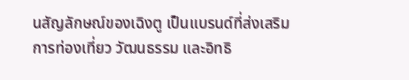นสัญลักษณ์ของเฉิงตู เป็นแบรนด์ที่ส่งเสริมการท่องเที่ยว วัฒนธรรม และอิทธิ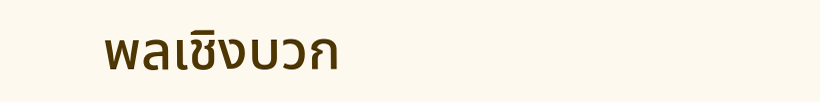พลเชิงบวก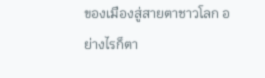ของเมืองสู่สายตาชาวโลก อย่างไรก็ตา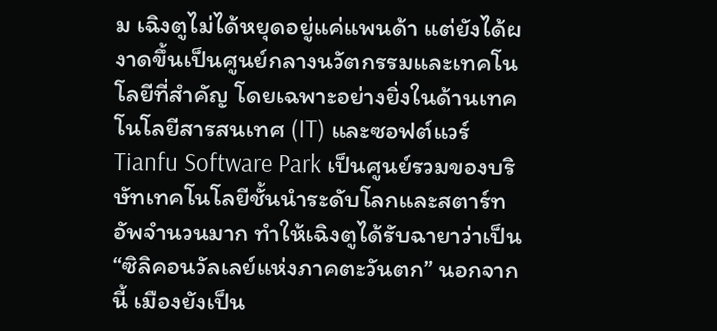ม เฉิงตูไม่ได้หยุดอยู่แค่แพนด้า แต่ยังได้ผงาดขึ้นเป็นศูนย์กลางนวัตกรรมและเทคโนโลยีที่สำคัญ โดยเฉพาะอย่างยิ่งในด้านเทคโนโลยีสารสนเทศ (IT) และซอฟต์แวร์ Tianfu Software Park เป็นศูนย์รวมของบริษัทเทคโนโลยีชั้นนำระดับโลกและสตาร์ทอัพจำนวนมาก ทำให้เฉิงตูได้รับฉายาว่าเป็น “ซิลิคอนวัลเลย์แห่งภาคตะวันตก” นอกจากนี้ เมืองยังเป็น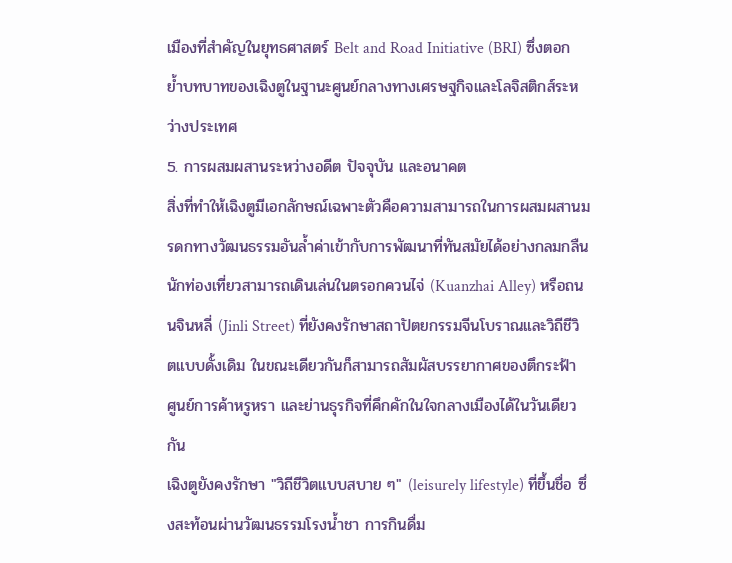เมืองที่สำคัญในยุทธศาสตร์ Belt and Road Initiative (BRI) ซึ่งตอกย้ำบทบาทของเฉิงตูในฐานะศูนย์กลางทางเศรษฐกิจและโลจิสติกส์ระหว่างประเทศ
5. การผสมผสานระหว่างอดีต ปัจจุบัน และอนาคต
สิ่งที่ทำให้เฉิงตูมีเอกลักษณ์เฉพาะตัวคือความสามารถในการผสมผสานมรดกทางวัฒนธรรมอันล้ำค่าเข้ากับการพัฒนาที่ทันสมัยได้อย่างกลมกลืน นักท่องเที่ยวสามารถเดินเล่นในตรอกควนไจ่ (Kuanzhai Alley) หรือถนนจินหลี่ (Jinli Street) ที่ยังคงรักษาสถาปัตยกรรมจีนโบราณและวิถีชีวิตแบบดั้งเดิม ในขณะเดียวกันก็สามารถสัมผัสบรรยากาศของตึกระฟ้า ศูนย์การค้าหรูหรา และย่านธุรกิจที่คึกคักในใจกลางเมืองได้ในวันเดียวกัน
เฉิงตูยังคงรักษา "วิถีชีวิตแบบสบาย ๆ" (leisurely lifestyle) ที่ขึ้นชื่อ ซึ่งสะท้อนผ่านวัฒนธรรมโรงน้ำชา การกินดื่ม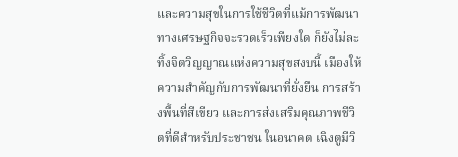และความสุขในการใช้ชีวิตที่แม้การพัฒนาทางเศรษฐกิจจะรวดเร็วเพียงใด ก็ยังไม่ละทิ้งจิตวิญญาณแห่งความสุขสงบนี้ เมืองให้ความสำคัญกับการพัฒนาที่ยั่งยืน การสร้างพื้นที่สีเขียว และการส่งเสริมคุณภาพชีวิตที่ดีสำหรับประชาชน ในอนาคต เฉิงตูมีวิ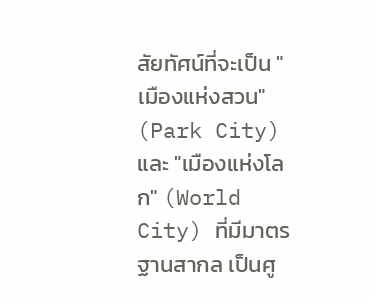สัยทัศน์ที่จะเป็น "เมืองแห่งสวน" (Park City) และ "เมืองแห่งโลก" (World City) ที่มีมาตรฐานสากล เป็นศู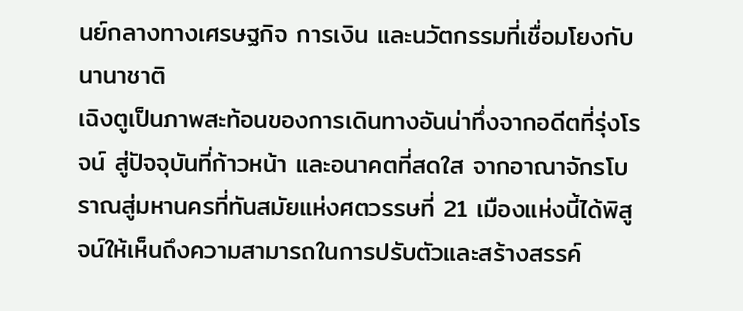นย์กลางทางเศรษฐกิจ การเงิน และนวัตกรรมที่เชื่อมโยงกับนานาชาติ
เฉิงตูเป็นภาพสะท้อนของการเดินทางอันน่าทึ่งจากอดีตที่รุ่งโรจน์ สู่ปัจจุบันที่ก้าวหน้า และอนาคตที่สดใส จากอาณาจักรโบราณสู่มหานครที่ทันสมัยแห่งศตวรรษที่ 21 เมืองแห่งนี้ได้พิสูจน์ให้เห็นถึงความสามารถในการปรับตัวและสร้างสรรค์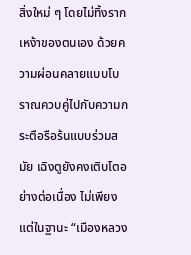สิ่งใหม่ ๆ โดยไม่ทิ้งรากเหง้าของตนเอง ด้วยความผ่อนคลายแบบโบราณควบคู่ไปกับความกระตือรือร้นแบบร่วมสมัย เฉิงตูยังคงเติบโตอย่างต่อเนื่อง ไม่เพียงแต่ในฐานะ “เมืองหลวง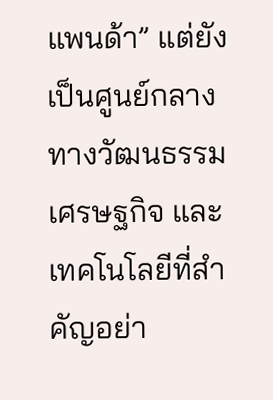แพนด้า” แต่ยังเป็นศูนย์กลางทางวัฒนธรรม เศรษฐกิจ และเทคโนโลยีที่สำคัญอย่า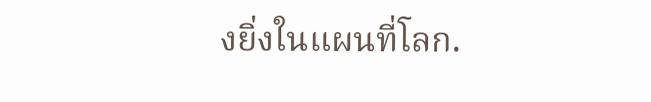งยิ่งในแผนที่โลก.